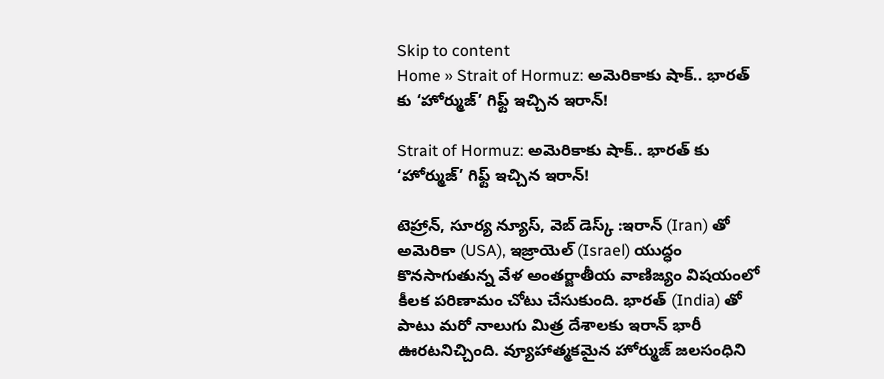Skip to content
Home » Strait of Hormuz: అమెరికాకు షాక్.. భారత్ కు ‘హోర్ముజ్’ గిఫ్ట్ ఇచ్చిన ఇరాన్!

Strait of Hormuz: అమెరికాకు షాక్.. భారత్ కు ‘హోర్ముజ్’ గిఫ్ట్ ఇచ్చిన ఇరాన్!

టెహ్రాన్, సూర్య న్యూస్, వెబ్ డెస్క్ :ఇరాన్ (Iran) తో అమెరికా (USA), ఇజ్రాయెల్ (Israel) యుద్ధం కొనసాగుతున్న వేళ అంతర్జాతీయ వాణిజ్యం విషయంలో కీలక పరిణామం చోటు చేసుకుంది. భారత్ (India) తో పాటు మరో నాలుగు మిత్ర దేశాలకు ఇరాన్ భారీ ఊరటనిచ్చింది. వ్యూహాత్మకమైన హోర్ముజ్ జలసంధిని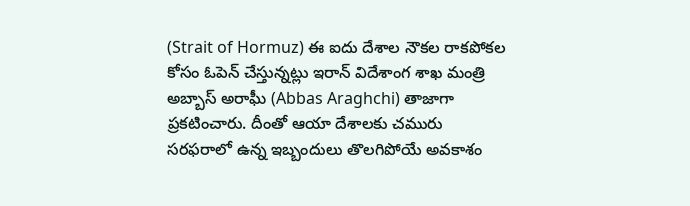(Strait of Hormuz) ఈ ఐదు దేశాల నౌకల రాకపోకల కోసం ఓపెన్ చేస్తున్నట్లు ఇరాన్ విదేశాంగ శాఖ మంత్రి అబ్బాస్ అరాఘీ (Abbas Araghchi) తాజాగా ప్రకటించారు. దీంతో ఆయా దేశాలకు చమురు సరఫరాలో ఉన్న ఇబ్బందులు తొలగిపోయే అవకాశం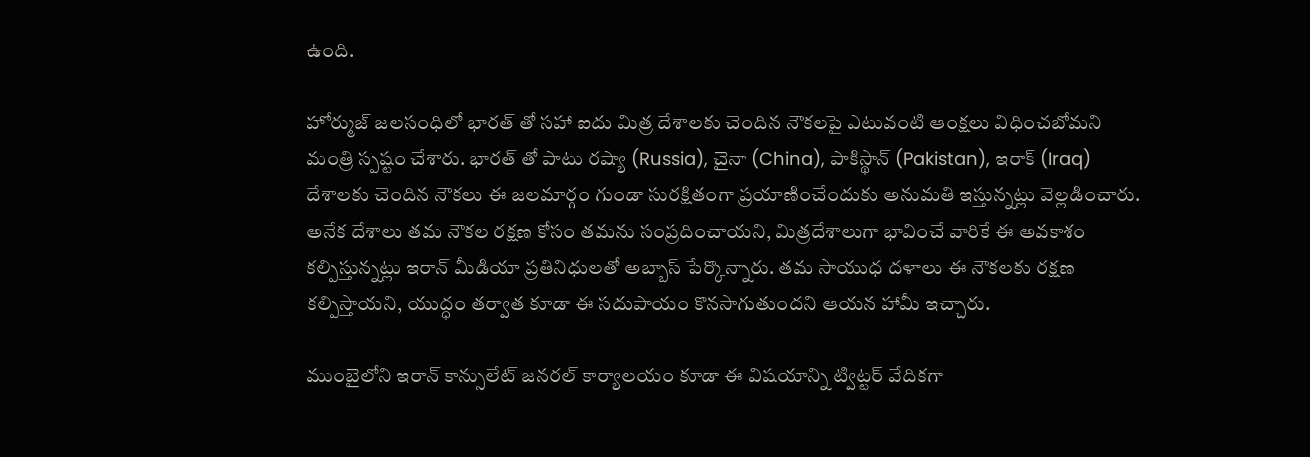ఉంది.

హోర్ముజ్ జలసంధిలో భారత్ తో సహా ఐదు మిత్ర దేశాలకు చెందిన నౌకలపై ఎటువంటి ఆంక్షలు విధించబోమని మంత్రి స్పష్టం చేశారు. భారత్ తో పాటు రష్యా (Russia), చైనా (China), పాకిస్థాన్ (Pakistan), ఇరాక్ (Iraq) దేశాలకు చెందిన నౌకలు ఈ జలమార్గం గుండా సురక్షితంగా ప్రయాణించేందుకు అనుమతి ఇస్తున్నట్లు వెల్లడించారు. అనేక దేశాలు తమ నౌకల రక్షణ కోసం తమను సంప్రదించాయని, మిత్రదేశాలుగా భావించే వారికే ఈ అవకాశం కల్పిస్తున్నట్లు ఇరాన్ మీడియా ప్రతినిధులతో అబ్బాస్ పేర్కొన్నారు. తమ సాయుధ దళాలు ఈ నౌకలకు రక్షణ కల్పిస్తాయని, యుద్ధం తర్వాత కూడా ఈ సదుపాయం కొనసాగుతుందని ఆయన హామీ ఇచ్చారు.

ముంబైలోని ఇరాన్ కాన్సులేట్ జనరల్ కార్యాలయం కూడా ఈ విషయాన్ని ట్విట్టర్ వేదికగా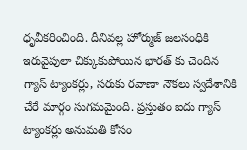ధృవీకరించింది. దీనివల్ల హోర్ముజ్ జలసంధికి ఇరువైపులా చిక్కుకుపోయిన భారత్ కు చెందిన గ్యాస్ ట్యాంకర్లు, సరుకు రవాణా నౌకలు స్వదేశానికి చేరే మార్గం సుగమమైంది. ప్రస్తుతం ఐదు గ్యాస్ ట్యాంకర్లు అనుమతి కోసం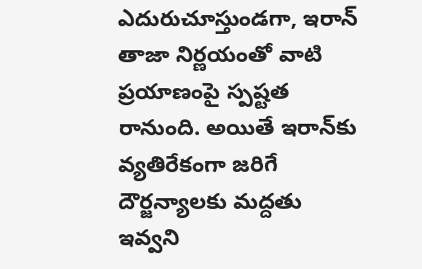ఎదురుచూస్తుండగా, ఇరాన్ తాజా నిర్ణయంతో వాటి ప్రయాణంపై స్పష్టత రానుంది. అయితే ఇరాన్‌కు వ్యతిరేకంగా జరిగే దౌర్జన్యాలకు మద్దతు ఇవ్వని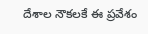దేశాల నౌకలకే ఈ ప్రవేశం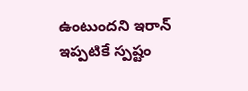ఉంటుందని ఇరాన్ ఇప్పటికే స్పష్టం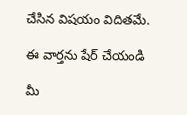చేసిన విషయం విదితమే.

ఈ వార్తను షేర్ చేయండి

మీ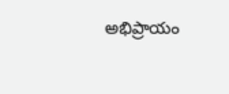అభిప్రాయం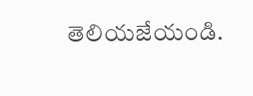తెలియజేయండి.